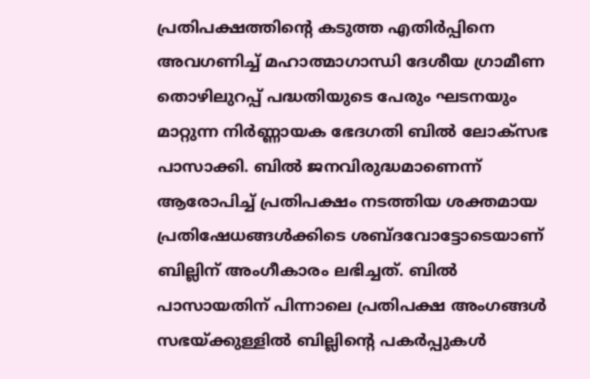പ്രതിപക്ഷത്തിന്റെ കടുത്ത എതിർപ്പിനെ അവഗണിച്ച് മഹാത്മാഗാന്ധി ദേശീയ ഗ്രാമീണ തൊഴിലുറപ്പ് പദ്ധതിയുടെ പേരും ഘടനയും മാറ്റുന്ന നിർണ്ണായക ഭേദഗതി ബിൽ ലോക്‌സഭ പാസാക്കി. ബിൽ ജനവിരുദ്ധമാണെന്ന് ആരോപിച്ച് പ്രതിപക്ഷം നടത്തിയ ശക്തമായ പ്രതിഷേധങ്ങൾക്കിടെ ശബ്ദവോട്ടോടെയാണ് ബില്ലിന് അംഗീകാരം ലഭിച്ചത്. ബിൽ പാസായതിന് പിന്നാലെ പ്രതിപക്ഷ അംഗങ്ങൾ സഭയ്ക്കുള്ളിൽ ബില്ലിന്റെ പകർപ്പുകൾ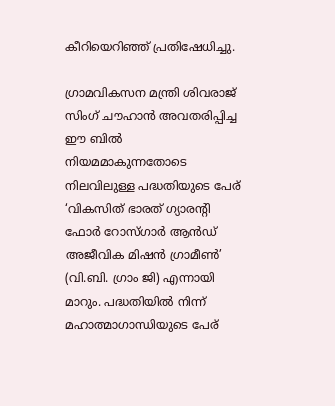കീറിയെറിഞ്ഞ് പ്രതിഷേധിച്ചു.

ഗ്രാമവികസന മന്ത്രി ശിവരാജ് സിംഗ് ചൗഹാൻ അവതരിപ്പിച്ച ഈ ബിൽ നിയമമാകുന്നതോടെ നിലവിലുള്ള പദ്ധതിയുടെ പേര് ‘വികസിത് ഭാരത് ഗ്യാരന്റി ഫോർ റോസ്ഗാർ ആൻഡ് അജീവിക മിഷൻ ഗ്രാമീൺ’ (വി.ബി. ഗ്രാം ജി) എന്നായി മാറും. പദ്ധതിയിൽ നിന്ന് മഹാത്മാഗാന്ധിയുടെ പേര്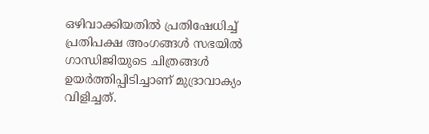ഒഴിവാക്കിയതിൽ പ്രതിഷേധിച്ച് പ്രതിപക്ഷ അംഗങ്ങൾ സഭയിൽ ഗാന്ധിജിയുടെ ചിത്രങ്ങൾ ഉയർത്തിപ്പിടിച്ചാണ് മുദ്രാവാക്യം വിളിച്ചത്.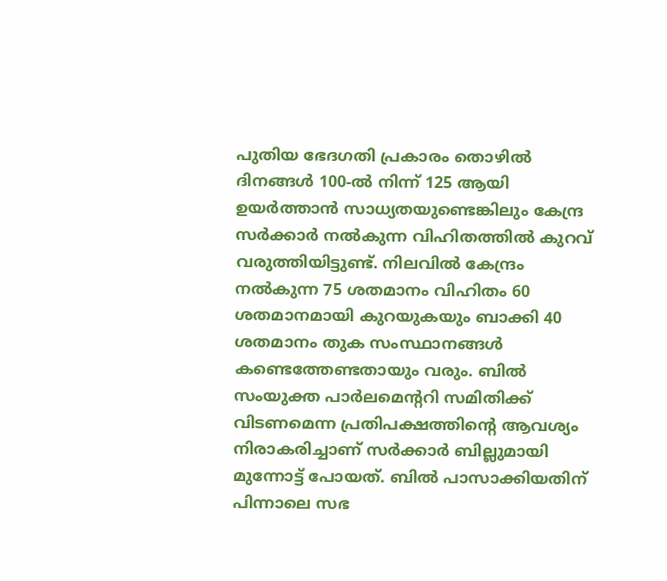പുതിയ ഭേദഗതി പ്രകാരം തൊഴിൽ ദിനങ്ങൾ 100-ൽ നിന്ന് 125 ആയി ഉയർത്താൻ സാധ്യതയുണ്ടെങ്കിലും കേന്ദ്ര സർക്കാർ നൽകുന്ന വിഹിതത്തിൽ കുറവ് വരുത്തിയിട്ടുണ്ട്. നിലവിൽ കേന്ദ്രം നൽകുന്ന 75 ശതമാനം വിഹിതം 60 ശതമാനമായി കുറയുകയും ബാക്കി 40 ശതമാനം തുക സംസ്ഥാനങ്ങൾ കണ്ടെത്തേണ്ടതായും വരും. ബിൽ സംയുക്ത പാർലമെന്ററി സമിതിക്ക് വിടണമെന്ന പ്രതിപക്ഷത്തിന്റെ ആവശ്യം നിരാകരിച്ചാണ് സർക്കാർ ബില്ലുമായി മുന്നോട്ട് പോയത്. ബിൽ പാസാക്കിയതിന് പിന്നാലെ സഭ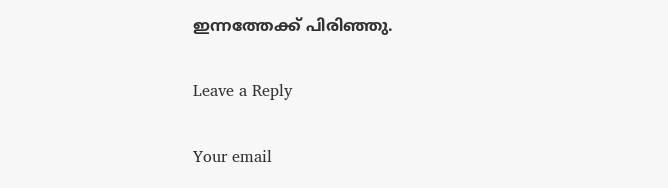ഇന്നത്തേക്ക് പിരിഞ്ഞു.

Leave a Reply

Your email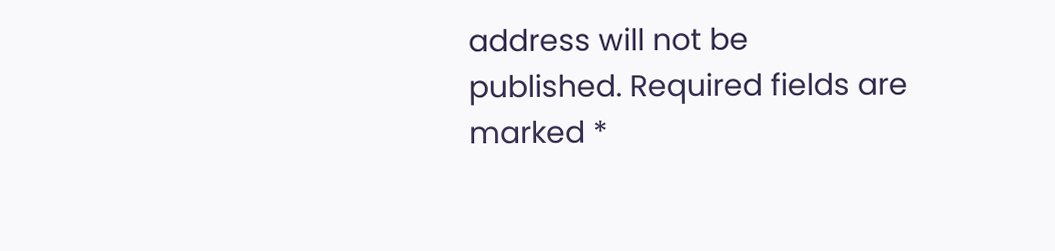address will not be published. Required fields are marked *